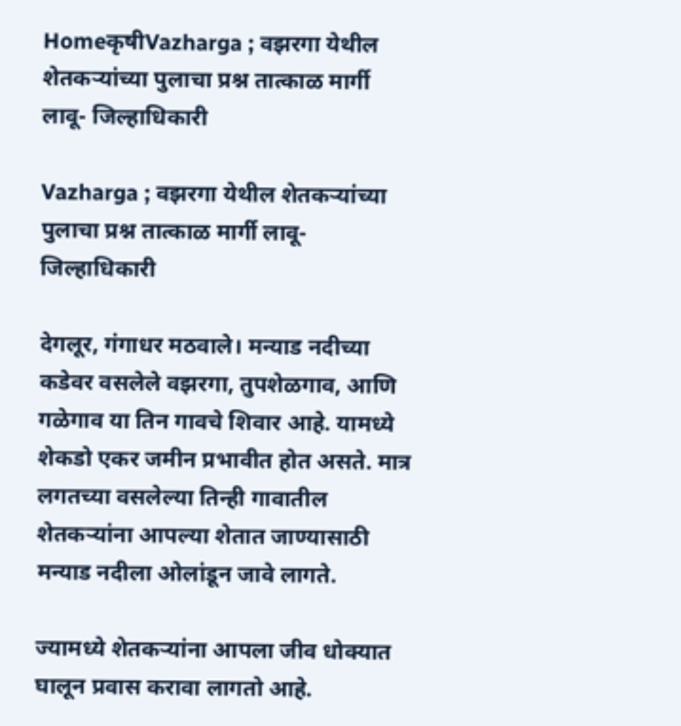HomeकृषीVazharga ; वझरगा येथील शेतकऱ्यांच्या पुलाचा प्रश्न तात्काळ मार्गी लावू- जिल्हाधिकारी

Vazharga ; वझरगा येथील शेतकऱ्यांच्या पुलाचा प्रश्न तात्काळ मार्गी लावू- जिल्हाधिकारी

देगलूर, गंगाधर मठवाले। मन्याड नदीच्या कडेवर वसलेले वझरगा, तुपशेळगाव, आणि गळेगाव या तिन गावचे शिवार आहे. यामध्ये शेकडो एकर जमीन प्रभावीत होत असते. मात्र लगतच्या वसलेल्या तिन्ही गावातील शेतकऱ्यांना आपल्या शेतात जाण्यासाठी मन्याड नदीला ओलांडून जावे लागते.

ज्यामध्ये शेतकऱ्यांना आपला जीव धोक्यात घालून प्रवास करावा लागतो आहे.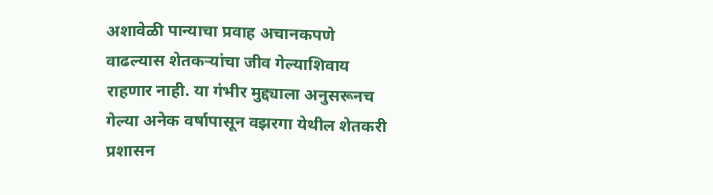अशावेळी पान्याचा प्रवाह अचानकपणे वाढल्यास शेतकऱ्यांचा जीव गेल्याशिवाय राहणार नाही. या गंभीर मुद्द्याला अनुसरूनच गेल्या अनेक वर्षापासून वझरगा येथील शेतकरी प्रशासन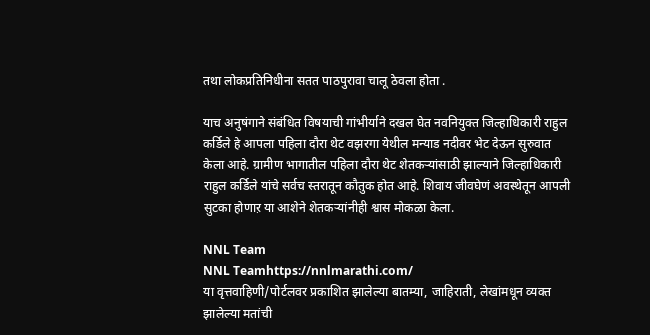तथा लोकप्रतिनिधीना सतत पाठपुरावा चालू ठेवला होता .

याच अनुषंगाने संबंधित विषयाची गांभीर्याने दखल घेत नवनियुक्त जिल्हाधिकारी राहुल कर्डिले हे आपला पहिला दौरा थेट वझरगा येथील मन्याड नदीवर भेट देऊन सुरुवात केला आहे. ग्रामीण भागातील पहिला दौरा थेट शेतकऱ्यांसाठी झाल्याने जिल्हाधिकारी राहुल कर्डिले यांचे सर्वच स्तरातून कौतुक होत आहे. शिवाय जीवघेणं अवस्थेतून आपली सुटका होणाऱ या आशेने शेतकऱ्यांनीही श्वास मोकळा केला.

NNL Team
NNL Teamhttps://nnlmarathi.com/
या वृत्तवाहिणी/पोर्टलवर प्रकाशित झालेल्या बातम्या, जाहिराती, लेखांमधून व्यक्त झालेल्या मतांची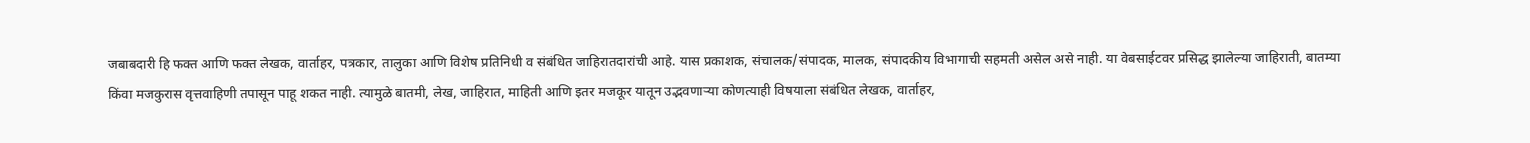जबाबदारी हि फक्त आणि फक्त लेखक, वार्ताहर, पत्रकार, तालुका आणि विशेष प्रतिनिधी व संबंधित जाहिरातदारांची आहे. यास प्रकाशक, संचालक/संपादक, मालक, संपादकीय विभागाची सहमती असेल असे नाही. या वेबसाईटवर प्रसिद्ध झालेल्या जाहिराती, बातम्या किंवा मजकुरास वृत्तवाहिणी तपासून पाहू शकत नाही. त्यामुळे बातमी, लेख, जाहिरात, माहिती आणि इतर मजकूर यातून उद्भवणाऱ्या कोणत्याही विषयाला संबंधित लेखक, वार्ताहर,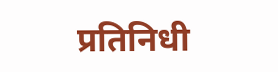प्रतिनिधी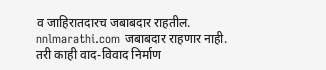व जाहिरातदारच जबाबदार राहतील. nnlmarathi.com जबाबदार राहणार नाही. तरी काही वाद-विवाद निर्माण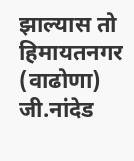झाल्यास तो हिमायतनगर (वाढोणा) जी.नांदेड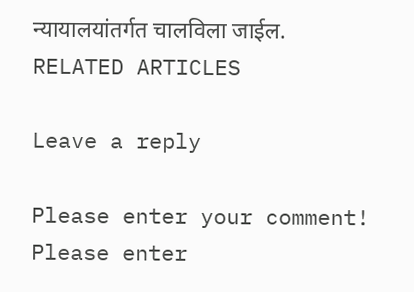न्यायालयांतर्गत चालविला जाईल.
RELATED ARTICLES

Leave a reply

Please enter your comment!
Please enter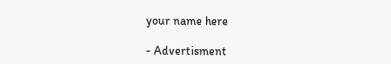your name here

- Advertisment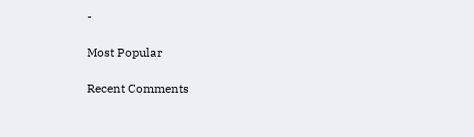-

Most Popular

Recent Comments